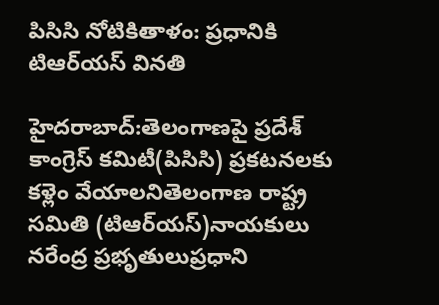పిసిసి నోటికితాళం: ప్రధానికి టిఆర్‌యస్‌ వినతి

హైదరాబాద్‌:తెలంగాణపై ప్రదేశ్‌ కాంగ్రెస్‌ కమిటీ(పిసిసి) ప్రకటనలకు కళ్లెం వేయాలనితెలంగాణ రాష్ట్ర సమితి (టిఆర్‌యస్‌)నాయకులు నరేంద్ర ప్రభృతులుప్రధాని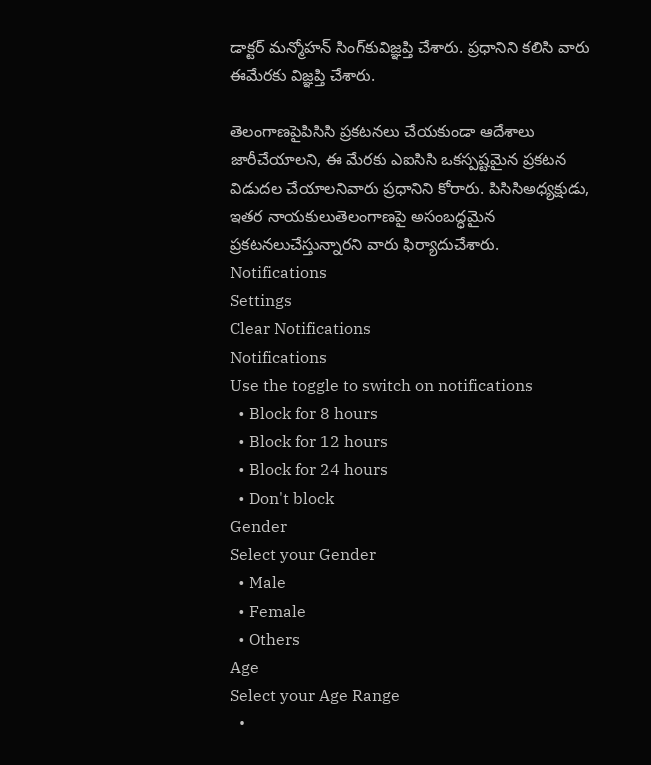డాక్టర్‌ మన్మోహన్‌ సింగ్‌కువిజ్ఞప్తి చేశారు. ప్రధానిని కలిసి వారు ఈమేరకు విజ్ఞప్తి చేశారు.

తెలంగాణపైపిసిసి ప్రకటనలు చేయకుండా ఆదేశాలు జారీచేయాలని, ఈ మేరకు ఎఐసిసి ఒకస్పష్టమైన ప్రకటన విడుదల చేయాలనివారు ప్రధానిని కోరారు. పిసిసిఅధ్యక్షుడు, ఇతర నాయకులుతెలంగాణపై అసంబద్ధమైన ప్రకటనలుచేస్తున్నారని వారు ఫిర్యాదుచేశారు.
Notifications
Settings
Clear Notifications
Notifications
Use the toggle to switch on notifications
  • Block for 8 hours
  • Block for 12 hours
  • Block for 24 hours
  • Don't block
Gender
Select your Gender
  • Male
  • Female
  • Others
Age
Select your Age Range
  •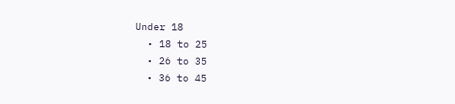Under 18
  • 18 to 25
  • 26 to 35
  • 36 to 45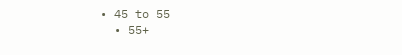• 45 to 55
  • 55+